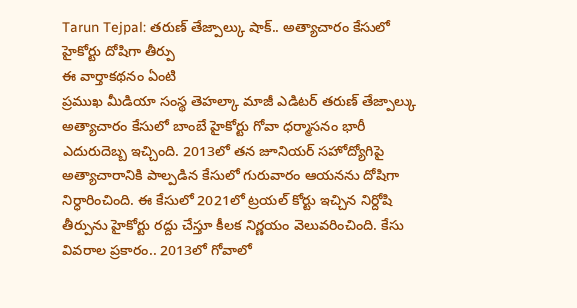Tarun Tejpal: తరుణ్ తేజ్పాల్కు షాక్.. అత్యాచారం కేసులో హైకోర్టు దోషిగా తీర్పు
ఈ వార్తాకథనం ఏంటి
ప్రముఖ మీడియా సంస్థ తెహల్కా మాజీ ఎడిటర్ తరుణ్ తేజ్పాల్కు అత్యాచారం కేసులో బాంబే హైకోర్టు గోవా ధర్మాసనం భారీ ఎదురుదెబ్బ ఇచ్చింది. 2013లో తన జూనియర్ సహోద్యోగిపై అత్యాచారానికి పాల్పడిన కేసులో గురువారం ఆయనను దోషిగా నిర్ధారించింది. ఈ కేసులో 2021లో ట్రయల్ కోర్టు ఇచ్చిన నిర్దోషి తీర్పును హైకోర్టు రద్దు చేస్తూ కీలక నిర్ణయం వెలువరించింది. కేసు వివరాల ప్రకారం.. 2013లో గోవాలో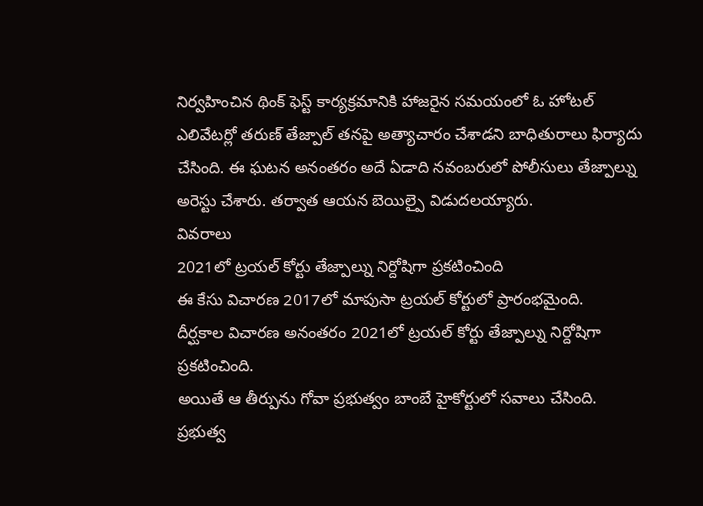నిర్వహించిన థింక్ ఫెస్ట్ కార్యక్రమానికి హాజరైన సమయంలో ఓ హోటల్ ఎలివేటర్లో తరుణ్ తేజ్పాల్ తనపై అత్యాచారం చేశాడని బాధితురాలు ఫిర్యాదు చేసింది. ఈ ఘటన అనంతరం అదే ఏడాది నవంబరులో పోలీసులు తేజ్పాల్ను అరెస్టు చేశారు. తర్వాత ఆయన బెయిల్పై విడుదలయ్యారు.
వివరాలు
2021లో ట్రయల్ కోర్టు తేజ్పాల్ను నిర్దోషిగా ప్రకటించింది
ఈ కేసు విచారణ 2017లో మాపుసా ట్రయల్ కోర్టులో ప్రారంభమైంది.
దీర్ఘకాల విచారణ అనంతరం 2021లో ట్రయల్ కోర్టు తేజ్పాల్ను నిర్దోషిగా ప్రకటించింది.
అయితే ఆ తీర్పును గోవా ప్రభుత్వం బాంబే హైకోర్టులో సవాలు చేసింది.
ప్రభుత్వ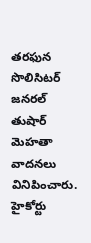తరఫున సొలిసిటర్ జనరల్ తుషార్ మెహతా వాదనలు వినిపించారు.
హైకోర్టు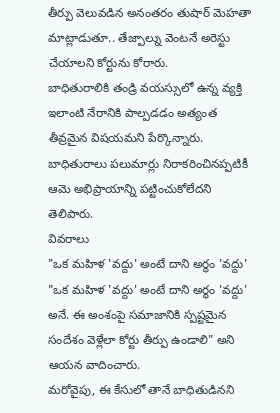తీర్పు వెలువడిన అనంతరం తుషార్ మెహతా మాట్లాడుతూ.. తేజ్పాల్ను వెంటనే అరెస్టు చేయాలని కోర్టును కోరారు.
బాధితురాలికి తండ్రి వయస్సులో ఉన్న వ్యక్తి ఇలాంటి నేరానికి పాల్పడడం అత్యంత తీవ్రమైన విషయమని పేర్కొన్నారు.
బాధితురాలు పలుమార్లు నిరాకరించినప్పటికీ ఆమె అభిప్రాయాన్ని పట్టించుకోలేదని తెలిపారు.
వివరాలు
"ఒక మహిళ 'వద్దు' అంటే దాని అర్థం 'వద్దు'
"ఒక మహిళ 'వద్దు' అంటే దాని అర్థం 'వద్దు' అనే. ఈ అంశంపై సమాజానికి స్పష్టమైన సందేశం వెళ్లేలా కోర్టు తీర్పు ఉండాలి" అని ఆయన వాదించారు.
మరోవైపు, ఈ కేసులో తానే బాధితుడినని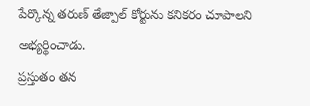పేర్కొన్న తరుణ్ తేజ్పాల్ కోర్టును కనికరం చూపాలని అభ్యర్థించాడు.
ప్రస్తుతం తన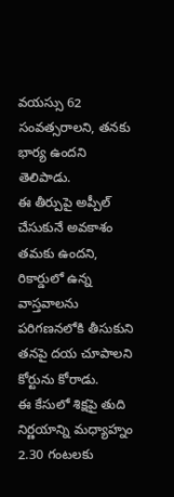వయస్సు 62 సంవత్సరాలని, తనకు భార్య ఉందని తెలిపాడు.
ఈ తీర్పుపై అప్పీల్ చేసుకునే అవకాశం తమకు ఉందని, రికార్డులో ఉన్న వాస్తవాలను పరిగణనలోకి తీసుకుని తనపై దయ చూపాలని కోర్టును కోరాడు.
ఈ కేసులో శిక్షపై తుది నిర్ణయాన్ని మధ్యాహ్నం 2.30 గంటలకు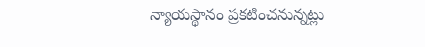న్యాయస్థానం ప్రకటించనున్నట్లు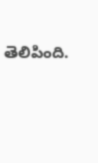తెలిపింది.